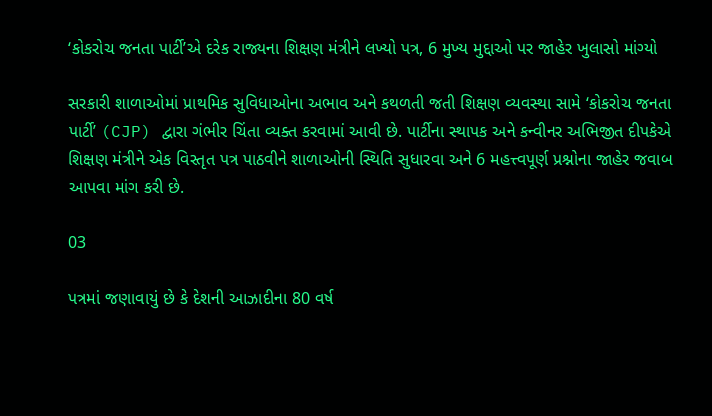‘કોકરોચ જનતા પાર્ટી’એ દરેક રાજ્યના શિક્ષણ મંત્રીને લખ્યો પત્ર, 6 મુખ્ય મુદ્દાઓ પર જાહેર ખુલાસો માંગ્યો

સરકારી શાળાઓમાં પ્રાથમિક સુવિધાઓના અભાવ અને કથળતી જતી શિક્ષણ વ્યવસ્થા સામે ‘કોકરોચ જનતા પાર્ટી’ (CJP) દ્વારા ગંભીર ચિંતા વ્યક્ત કરવામાં આવી છે. પાર્ટીના સ્થાપક અને કન્વીનર અભિજીત દીપકેએ શિક્ષણ મંત્રીને એક વિસ્તૃત પત્ર પાઠવીને શાળાઓની સ્થિતિ સુધારવા અને 6 મહત્ત્વપૂર્ણ પ્રશ્નોના જાહેર જવાબ આપવા માંગ કરી છે.

03

પત્રમાં જણાવાયું છે કે દેશની આઝાદીના 80 વર્ષ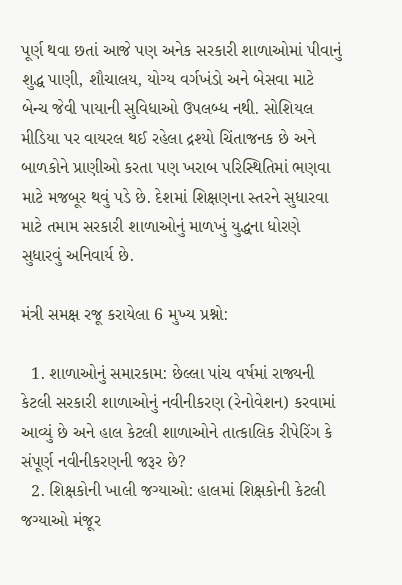પૂર્ણ થવા છતાં આજે પણ અનેક સરકારી શાળાઓમાં પીવાનું શુદ્ધ પાણી, શૌચાલય, યોગ્ય વર્ગખંડો અને બેસવા માટે બેન્ચ જેવી પાયાની સુવિધાઓ ઉપલબ્ધ નથી. સોશિયલ મીડિયા પર વાયરલ થઈ રહેલા દ્રશ્યો ચિંતાજનક છે અને બાળકોને પ્રાણીઓ કરતા પણ ખરાબ પરિસ્થિતિમાં ભણવા માટે મજબૂર થવું પડે છે. દેશમાં શિક્ષણના સ્તરને સુધારવા માટે તમામ સરકારી શાળાઓનું માળખું યુદ્ધના ધોરણે સુધારવું અનિવાર્ય છે.

મંત્રી સમક્ષ રજૂ કરાયેલા 6 મુખ્ય પ્રશ્નો:

  1. શાળાઓનું સમારકામ: છેલ્લા પાંચ વર્ષમાં રાજ્યની કેટલી સરકારી શાળાઓનું નવીનીકરણ (રેનોવેશન) કરવામાં આવ્યું છે અને હાલ કેટલી શાળાઓને તાત્કાલિક રીપેરિંગ કે સંપૂર્ણ નવીનીકરણની જરૂર છે?
  2. શિક્ષકોની ખાલી જગ્યાઓ: હાલમાં શિક્ષકોની કેટલી જગ્યાઓ મંજૂર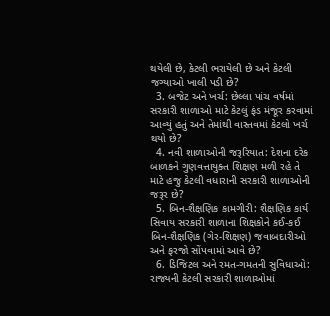થયેલી છે, કેટલી ભરાયેલી છે અને કેટલી જગ્યાઓ ખાલી પડી છે?
  3. બજેટ અને ખર્ચ: છેલ્લા પાંચ વર્ષમાં સરકારી શાળાઓ માટે કેટલું ફંડ મંજૂર કરવામાં આવ્યું હતું અને તેમાંથી વાસ્તવમાં કેટલો ખર્ચ થયો છે?
  4. નવી શાળાઓની જરૂરિયાત: દેશના દરેક બાળકને ગુણવત્તાયુક્ત શિક્ષણ મળી રહે તે માટે હજુ કેટલી વધારાની સરકારી શાળાઓની જરૂર છે?
  5. બિન-શૈક્ષણિક કામગીરી: શૈક્ષણિક કાર્ય સિવાય સરકારી શાળાના શિક્ષકોને કઈ-કઈ બિન-શૈક્ષણિક (ગેર-શિક્ષણ) જવાબદારીઓ અને ફરજો સોંપવામાં આવે છે?
  6. ડિજિટલ અને રમત-ગમતની સુવિધાઓ: રાજ્યની કેટલી સરકારી શાળાઓમાં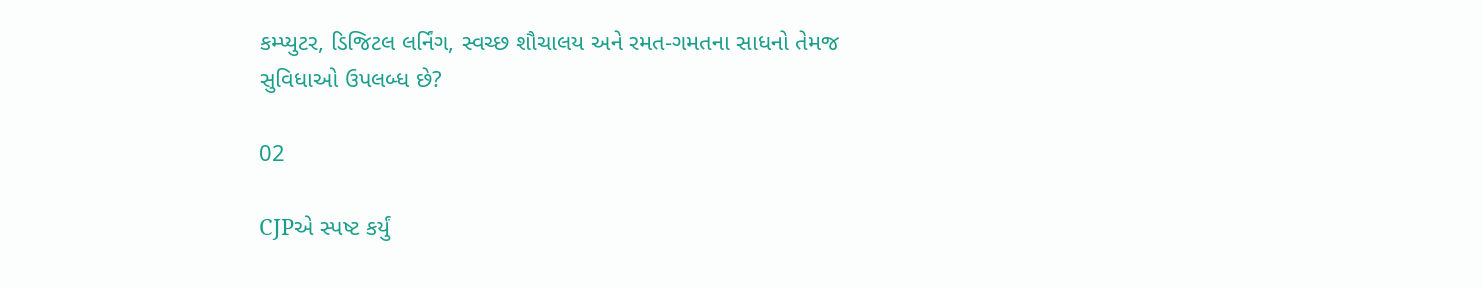કમ્પ્યુટર, ડિજિટલ લર્નિંગ, સ્વચ્છ શૌચાલય અને રમત-ગમતના સાધનો તેમજ સુવિધાઓ ઉપલબ્ધ છે?

02

CJPએ સ્પષ્ટ કર્યું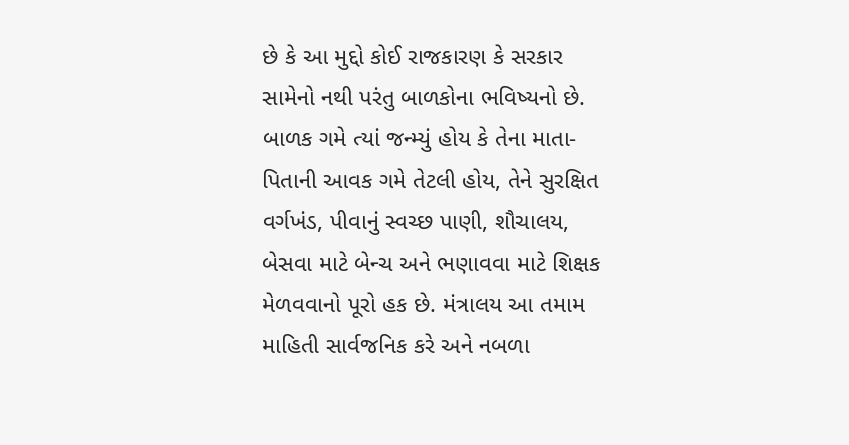છે કે આ મુદ્દો કોઈ રાજકારણ કે સરકાર સામેનો નથી પરંતુ બાળકોના ભવિષ્યનો છે. બાળક ગમે ત્યાં જન્મ્યું હોય કે તેના માતા-પિતાની આવક ગમે તેટલી હોય, તેને સુરક્ષિત વર્ગખંડ, પીવાનું સ્વચ્છ પાણી, શૌચાલય, બેસવા માટે બેન્ચ અને ભણાવવા માટે શિક્ષક મેળવવાનો પૂરો હક છે. મંત્રાલય આ તમામ માહિતી સાર્વજનિક કરે અને નબળા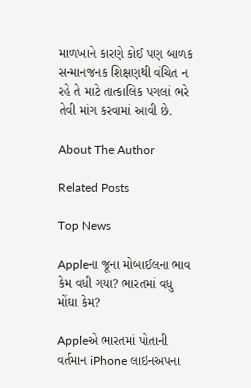માળખાને કારણે કોઈ પણ બાળક સન્માનજનક શિક્ષણથી વંચિત ન રહે તે માટે તાત્કાલિક પગલાં ભરે તેવી માંગ કરવામાં આવી છે.

About The Author

Related Posts

Top News

Appleના જૂના મોબાઈલના ભાવ કેમ વધી ગયા? ભારતમાં વધુ મોંઘા કેમ?

Appleએ ભારતમાં પોતાની વર્તમાન iPhone લાઇનઅપના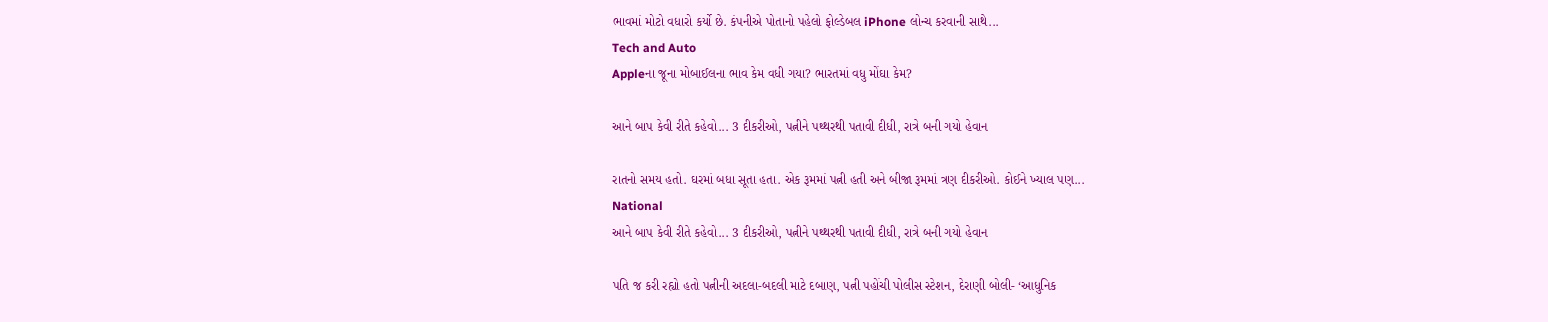ભાવમાં મોટો વધારો કર્યો છે. કંપનીએ પોતાનો પહેલો ફોલ્ડેબલ iPhone લોન્ચ કરવાની સાથે...
Tech and Auto
Appleના જૂના મોબાઈલના ભાવ કેમ વધી ગયા? ભારતમાં વધુ મોંઘા કેમ?

આને બાપ કેવી રીતે કહેવો... 3 દીકરીઓ, પત્નીને પથ્થરથી પતાવી દીધી, રાત્રે બની ગયો હેવાન

રાતનો સમય હતો. ઘરમાં બધા સૂતા હતા. એક રૂમમાં પત્ની હતી અને બીજા રૂમમાં ત્રણ દીકરીઓ. કોઈને ખ્યાલ પણ...
National
આને બાપ કેવી રીતે કહેવો... 3 દીકરીઓ, પત્નીને પથ્થરથી પતાવી દીધી, રાત્રે બની ગયો હેવાન

પતિ જ કરી રહ્યો હતો પત્નીની અદલા-બદલી માટે દબાણ, પત્ની પહોંચી પોલીસ સ્ટેશન, દેરાણી બોલી- ‘આધુનિક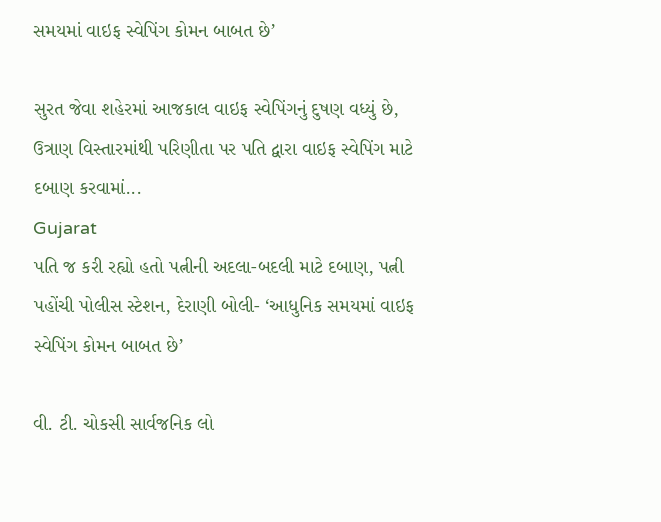સમયમાં વાઇફ સ્વેપિંગ કોમન બાબત છે’

સુરત જેવા શહેરમાં આજકાલ વાઇફ સ્વેપિંગનું દુષણ વધ્યું છે, ઉત્રાણ વિસ્તારમાંથી પરિણીતા પર પતિ દ્વારા વાઇફ સ્વેપિંગ માટે દબાણ કરવામાં...
Gujarat
પતિ જ કરી રહ્યો હતો પત્નીની અદલા-બદલી માટે દબાણ, પત્ની પહોંચી પોલીસ સ્ટેશન, દેરાણી બોલી- ‘આધુનિક સમયમાં વાઇફ સ્વેપિંગ કોમન બાબત છે’

વી. ટી. ચોકસી સાર્વજનિક લો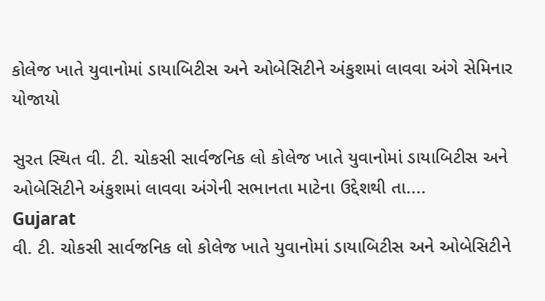કોલેજ ખાતે યુવાનોમાં ડાયાબિટીસ અને ઓબેસિટીને અંકુશમાં લાવવા અંગે સેમિનાર યોજાયો

સુરત સ્થિત વી. ટી. ચોકસી સાર્વજનિક લો કોલેજ ખાતે યુવાનોમાં ડાયાબિટીસ અને ઓબેસિટીને અંકુશમાં લાવવા અંગેની સભાનતા માટેના ઉદ્દેશથી તા....
Gujarat
વી. ટી. ચોકસી સાર્વજનિક લો કોલેજ ખાતે યુવાનોમાં ડાયાબિટીસ અને ઓબેસિટીને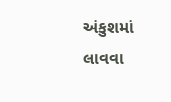અંકુશમાં લાવવા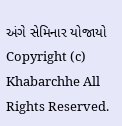અંગે સેમિનાર યોજાયો
Copyright (c) Khabarchhe All Rights Reserved.